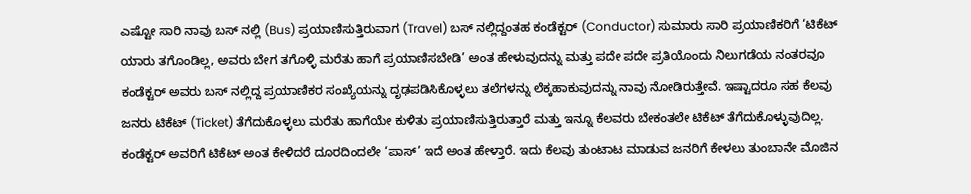ಎಷ್ಟೋ ಸಾರಿ ನಾವು ಬಸ್ ನಲ್ಲಿ (Bus) ಪ್ರಯಾಣಿಸುತ್ತಿರುವಾಗ (Travel) ಬಸ್ ನಲ್ಲಿದ್ದಂತಹ ಕಂಡೆಕ್ಟರ್ (Conductor) ಸುಮಾರು ಸಾರಿ ಪ್ರಯಾಣಿಕರಿಗೆ ‘ಟಿಕೆಟ್ ಯಾರು ತಗೊಂಡಿಲ್ಲ, ಅವರು ಬೇಗ ತಗೊಳ್ಳಿ ಮರೆತು ಹಾಗೆ ಪ್ರಯಾಣಿಸಬೇಡಿ’ ಅಂತ ಹೇಳುವುದನ್ನು ಮತ್ತು ಪದೇ ಪದೇ ಪ್ರತಿಯೊಂದು ನಿಲುಗಡೆಯ ನಂತರವೂ ಕಂಡೆಕ್ಟರ್ ಅವರು ಬಸ್ ನಲ್ಲಿದ್ದ ಪ್ರಯಾಣಿಕರ ಸಂಖ್ಯೆಯನ್ನು ದೃಢಪಡಿಸಿಕೊಳ್ಳಲು ತಲೆಗಳನ್ನು ಲೆಕ್ಕಹಾಕುವುದನ್ನು ನಾವು ನೋಡಿರುತ್ತೇವೆ. ಇಷ್ಟಾದರೂ ಸಹ ಕೆಲವು ಜನರು ಟಿಕೆಟ್ (Ticket) ತೆಗೆದುಕೊಳ್ಳಲು ಮರೆತು ಹಾಗೆಯೇ ಕುಳಿತು ಪ್ರಯಾಣಿಸುತ್ತಿರುತ್ತಾರೆ ಮತ್ತು ಇನ್ನೂ ಕೆಲವರು ಬೇಕಂತಲೇ ಟಿಕೆಟ್ ತೆಗೆದುಕೊಳ್ಳುವುದಿಲ್ಲ.
ಕಂಡೆಕ್ಟರ್ ಅವರಿಗೆ ಟಿಕೆಟ್ ಅಂತ ಕೇಳಿದರೆ ದೂರದಿಂದಲೇ ‘ಪಾಸ್’ ಇದೆ ಅಂತ ಹೇಳ್ತಾರೆ. ಇದು ಕೆಲವು ತುಂಟಾಟ ಮಾಡುವ ಜನರಿಗೆ ಕೇಳಲು ತುಂಬಾನೇ ಮೊಜಿನ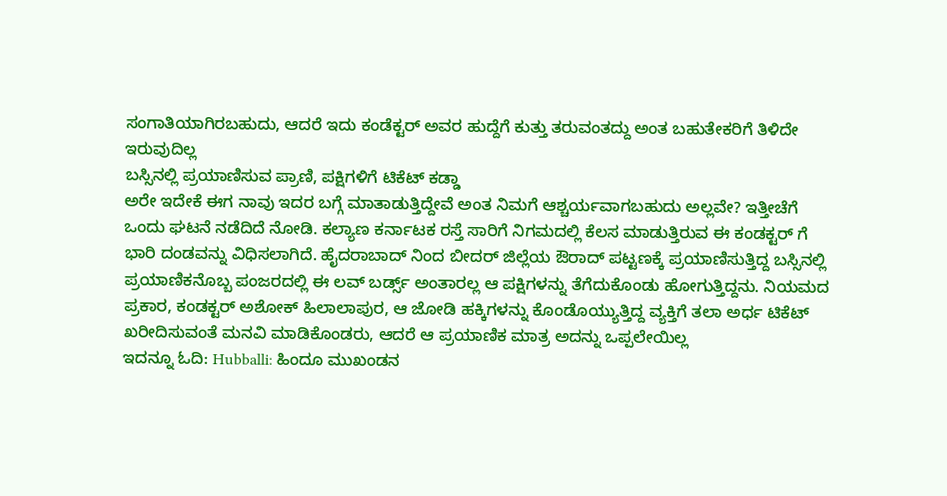ಸಂಗಾತಿಯಾಗಿರಬಹುದು, ಆದರೆ ಇದು ಕಂಡೆಕ್ಟರ್ ಅವರ ಹುದ್ದೆಗೆ ಕುತ್ತು ತರುವಂತದ್ದು ಅಂತ ಬಹುತೇಕರಿಗೆ ತಿಳಿದೇ ಇರುವುದಿಲ್ಲ
ಬಸ್ಸಿನಲ್ಲಿ ಪ್ರಯಾಣಿಸುವ ಪ್ರಾಣಿ, ಪಕ್ಷಿಗಳಿಗೆ ಟಿಕೆಟ್ ಕಡ್ಡಾ
ಅರೇ ಇದೇಕೆ ಈಗ ನಾವು ಇದರ ಬಗ್ಗೆ ಮಾತಾಡುತ್ತಿದ್ದೇವೆ ಅಂತ ನಿಮಗೆ ಆಶ್ಚರ್ಯವಾಗಬಹುದು ಅಲ್ಲವೇ? ಇತ್ತೀಚೆಗೆ ಒಂದು ಘಟನೆ ನಡೆದಿದೆ ನೋಡಿ. ಕಲ್ಯಾಣ ಕರ್ನಾಟಕ ರಸ್ತೆ ಸಾರಿಗೆ ನಿಗಮದಲ್ಲಿ ಕೆಲಸ ಮಾಡುತ್ತಿರುವ ಈ ಕಂಡಕ್ಟರ್ ಗೆ ಭಾರಿ ದಂಡವನ್ನು ವಿಧಿಸಲಾಗಿದೆ. ಹೈದರಾಬಾದ್ ನಿಂದ ಬೀದರ್ ಜಿಲ್ಲೆಯ ಔರಾದ್ ಪಟ್ಟಣಕ್ಕೆ ಪ್ರಯಾಣಿಸುತ್ತಿದ್ದ ಬಸ್ಸಿನಲ್ಲಿ ಪ್ರಯಾಣಿಕನೊಬ್ಬ ಪಂಜರದಲ್ಲಿ ಈ ಲವ್ ಬರ್ಡ್ಸ್ ಅಂತಾರಲ್ಲ ಆ ಪಕ್ಷಿಗಳನ್ನು ತೆಗೆದುಕೊಂಡು ಹೋಗುತ್ತಿದ್ದನು. ನಿಯಮದ ಪ್ರಕಾರ, ಕಂಡಕ್ಟರ್ ಅಶೋಕ್ ಹಿಲಾಲಾಪುರ, ಆ ಜೋಡಿ ಹಕ್ಕಿಗಳನ್ನು ಕೊಂಡೊಯ್ಯುತ್ತಿದ್ದ ವ್ಯಕ್ತಿಗೆ ತಲಾ ಅರ್ಧ ಟಿಕೆಟ್ ಖರೀದಿಸುವಂತೆ ಮನವಿ ಮಾಡಿಕೊಂಡರು, ಆದರೆ ಆ ಪ್ರಯಾಣಿಕ ಮಾತ್ರ ಅದನ್ನು ಒಪ್ಪಲೇಯಿಲ್ಲ
ಇದನ್ನೂ ಓದಿ: Hubballi: ಹಿಂದೂ ಮುಖಂಡನ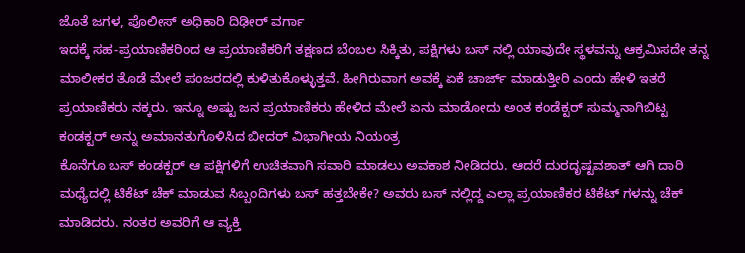ಜೊತೆ ಜಗಳ, ಪೊಲೀಸ್ ಅಧಿಕಾರಿ ದಿಢೀರ್ ವರ್ಗಾ
ಇದಕ್ಕೆ ಸಹ-ಪ್ರಯಾಣಿಕರಿಂದ ಆ ಪ್ರಯಾಣಿಕರಿಗೆ ತಕ್ಷಣದ ಬೆಂಬಲ ಸಿಕ್ಕಿತು, ಪಕ್ಷಿಗಳು ಬಸ್ ನಲ್ಲಿ ಯಾವುದೇ ಸ್ಥಳವನ್ನು ಆಕ್ರಮಿಸದೇ ತನ್ನ ಮಾಲೀಕರ ತೊಡೆ ಮೇಲೆ ಪಂಜರದಲ್ಲಿ ಕುಳಿತುಕೊಳ್ಳುತ್ತವೆ. ಹೀಗಿರುವಾಗ ಅವಕ್ಕೆ ಏಕೆ ಚಾರ್ಜ್ ಮಾಡುತ್ತೀರಿ ಎಂದು ಹೇಳಿ ಇತರೆ ಪ್ರಯಾಣಿಕರು ನಕ್ಕರು. ಇನ್ನೂ ಅಷ್ಟು ಜನ ಪ್ರಯಾಣಿಕರು ಹೇಳಿದ ಮೇಲೆ ಏನು ಮಾಡೋದು ಅಂತ ಕಂಡೆಕ್ಟರ್ ಸುಮ್ಮನಾಗಿಬಿಟ್ಟ
ಕಂಡಕ್ಟರ್ ಅನ್ನು ಅಮಾನತುಗೊಳಿಸಿದ ಬೀದರ್ ವಿಭಾಗೀಯ ನಿಯಂತ್ರ
ಕೊನೆಗೂ ಬಸ್ ಕಂಡಕ್ಟರ್ ಆ ಪಕ್ಷಿಗಳಿಗೆ ಉಚಿತವಾಗಿ ಸವಾರಿ ಮಾಡಲು ಅವಕಾಶ ನೀಡಿದರು. ಆದರೆ ದುರದೃಷ್ಟವಶಾತ್ ಆಗಿ ದಾರಿ ಮಧ್ಯೆದಲ್ಲಿ ಟಿಕೆಟ್ ಚೆಕ್ ಮಾಡುವ ಸಿಬ್ಬಂದಿಗಳು ಬಸ್ ಹತ್ತಬೇಕೇ? ಅವರು ಬಸ್ ನಲ್ಲಿದ್ದ ಎಲ್ಲಾ ಪ್ರಯಾಣಿಕರ ಟಿಕೆಟ್ ಗಳನ್ನು ಚೆಕ್ ಮಾಡಿದರು. ನಂತರ ಅವರಿಗೆ ಆ ವ್ಯಕ್ತಿ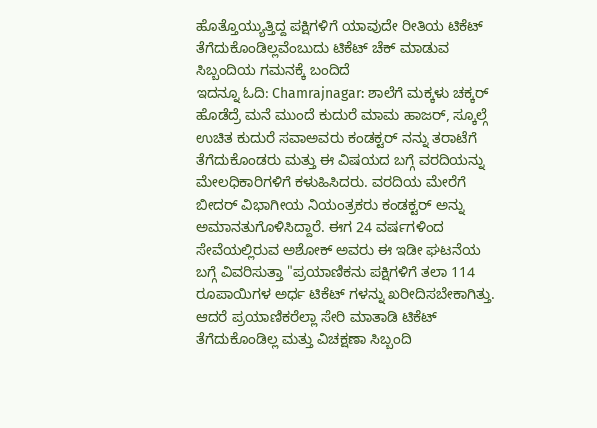ಹೊತ್ತೊಯ್ಯುತ್ತಿದ್ದ ಪಕ್ಷಿಗಳಿಗೆ ಯಾವುದೇ ರೀತಿಯ ಟಿಕೆಟ್ ತೆಗೆದುಕೊಂಡಿಲ್ಲವೆಂಬುದು ಟಿಕೆಟ್ ಚೆಕ್ ಮಾಡುವ ಸಿಬ್ಬಂದಿಯ ಗಮನಕ್ಕೆ ಬಂದಿದೆ
ಇದನ್ನೂ ಓದಿ: Chamrajnagar: ಶಾಲೆಗೆ ಮಕ್ಕಳು ಚಕ್ಕರ್ ಹೊಡೆದ್ರೆ ಮನೆ ಮುಂದೆ ಕುದುರೆ ಮಾಮ ಹಾಜರ್, ಸ್ಕೂಲ್ಗೆ ಉಚಿತ ಕುದುರೆ ಸವಾಅವರು ಕಂಡಕ್ಟರ್ ನನ್ನು ತರಾಟೆಗೆ ತೆಗೆದುಕೊಂಡರು ಮತ್ತು ಈ ವಿಷಯದ ಬಗ್ಗೆ ವರದಿಯನ್ನು ಮೇಲಧಿಕಾರಿಗಳಿಗೆ ಕಳುಹಿಸಿದರು. ವರದಿಯ ಮೇರೆಗೆ ಬೀದರ್ ವಿಭಾಗೀಯ ನಿಯಂತ್ರಕರು ಕಂಡಕ್ಟರ್ ಅನ್ನು ಅಮಾನತುಗೊಳಿಸಿದ್ದಾರೆ. ಈಗ 24 ವರ್ಷಗಳಿಂದ ಸೇವೆಯಲ್ಲಿರುವ ಅಶೋಕ್ ಅವರು ಈ ಇಡೀ ಘಟನೆಯ ಬಗ್ಗೆ ವಿವರಿಸುತ್ತಾ "ಪ್ರಯಾಣಿಕನು ಪಕ್ಷಿಗಳಿಗೆ ತಲಾ 114 ರೂಪಾಯಿಗಳ ಅರ್ಧ ಟಿಕೆಟ್ ಗಳನ್ನು ಖರೀದಿಸಬೇಕಾಗಿತ್ತು. ಆದರೆ ಪ್ರಯಾಣಿಕರೆಲ್ಲಾ ಸೇರಿ ಮಾತಾಡಿ ಟಿಕೆಟ್ ತೆಗೆದುಕೊಂಡಿಲ್ಲ ಮತ್ತು ವಿಚಕ್ಷಣಾ ಸಿಬ್ಬಂದಿ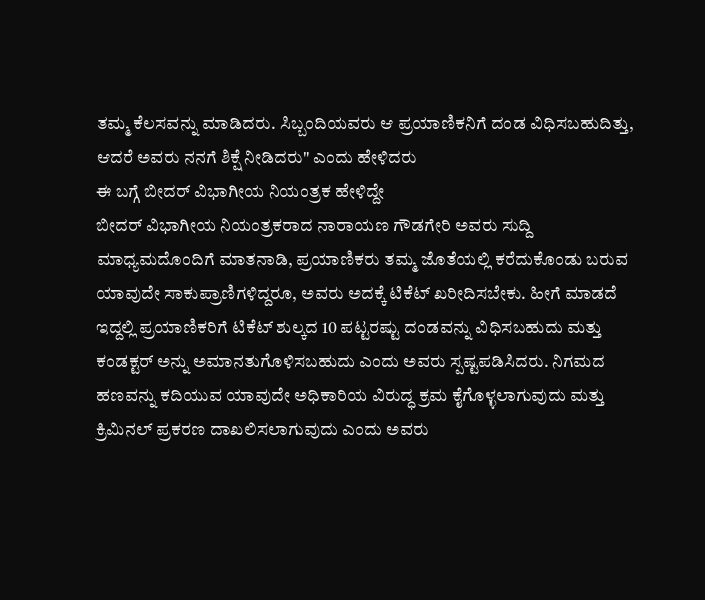ತಮ್ಮ ಕೆಲಸವನ್ನು ಮಾಡಿದರು. ಸಿಬ್ಬಂದಿಯವರು ಆ ಪ್ರಯಾಣಿಕನಿಗೆ ದಂಡ ವಿಧಿಸಬಹುದಿತ್ತು, ಆದರೆ ಅವರು ನನಗೆ ಶಿಕ್ಷೆ ನೀಡಿದರು" ಎಂದು ಹೇಳಿದರು
ಈ ಬಗ್ಗೆ ಬೀದರ್ ವಿಭಾಗೀಯ ನಿಯಂತ್ರಕ ಹೇಳಿದ್ದೇ
ಬೀದರ್ ವಿಭಾಗೀಯ ನಿಯಂತ್ರಕರಾದ ನಾರಾಯಣ ಗೌಡಗೇರಿ ಅವರು ಸುದ್ದಿ ಮಾಧ್ಯಮದೊಂದಿಗೆ ಮಾತನಾಡಿ, ಪ್ರಯಾಣಿಕರು ತಮ್ಮ ಜೊತೆಯಲ್ಲಿ ಕರೆದುಕೊಂಡು ಬರುವ ಯಾವುದೇ ಸಾಕುಪ್ರಾಣಿಗಳಿದ್ದರೂ, ಅವರು ಅದಕ್ಕೆ ಟಿಕೆಟ್ ಖರೀದಿಸಬೇಕು. ಹೀಗೆ ಮಾಡದೆ ಇದ್ದಲ್ಲಿ ಪ್ರಯಾಣಿಕರಿಗೆ ಟಿಕೆಟ್ ಶುಲ್ಕದ 10 ಪಟ್ಟರಷ್ಟು ದಂಡವನ್ನು ವಿಧಿಸಬಹುದು ಮತ್ತು ಕಂಡಕ್ಟರ್ ಅನ್ನು ಅಮಾನತುಗೊಳಿಸಬಹುದು ಎಂದು ಅವರು ಸ್ಪಷ್ಟಪಡಿಸಿದರು. ನಿಗಮದ ಹಣವನ್ನು ಕದಿಯುವ ಯಾವುದೇ ಅಧಿಕಾರಿಯ ವಿರುದ್ಧ ಕ್ರಮ ಕೈಗೊಳ್ಳಲಾಗುವುದು ಮತ್ತು ಕ್ರಿಮಿನಲ್ ಪ್ರಕರಣ ದಾಖಲಿಸಲಾಗುವುದು ಎಂದು ಅವರು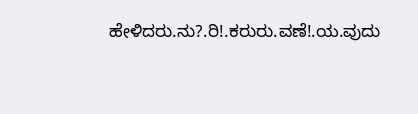ಹೇಳಿದರು.ನು?.ರಿ!.ಕರುರು.ವಣೆ!.ಯ.ವುದು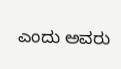ಎಂದು ಅವರು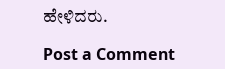ಹೇಳಿದರು.

Post a Comment